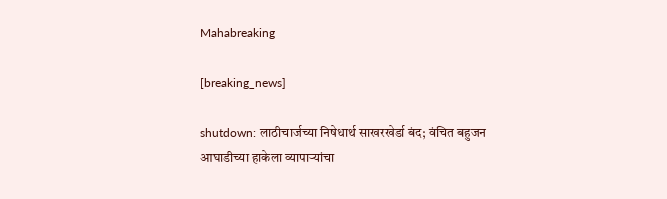Mahabreaking

[breaking_news]

shutdown: लाठीचार्जच्या निषेधार्थ साखरखेर्डा बंद; वंचित बहुजन आघाडीच्या हाकेला व्यापाऱ्यांचा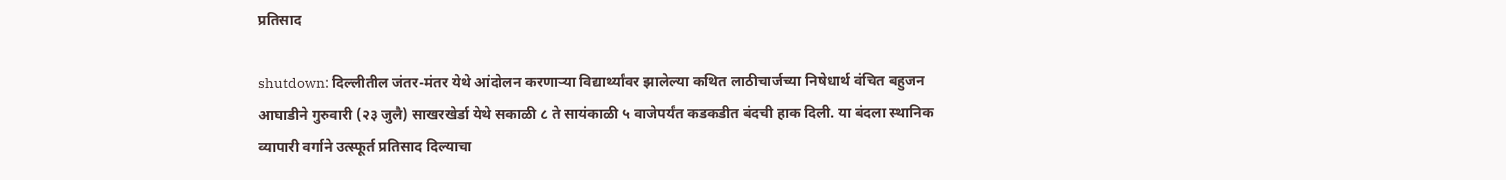प्रतिसाद

shutdown: दिल्लीतील जंतर-मंतर येथे आंदोलन करणाऱ्या विद्यार्थ्यांवर झालेल्या कथित लाठीचार्जच्या निषेधार्थ वंचित बहुजन आघाडीने गुरुवारी (२३ जुलै) साखरखेर्डा येथे सकाळी ८ ते सायंकाळी ५ वाजेपर्यंत कडकडीत बंदची हाक दिली. या बंदला स्थानिक व्यापारी वर्गाने उत्स्फूर्त प्रतिसाद दिल्याचा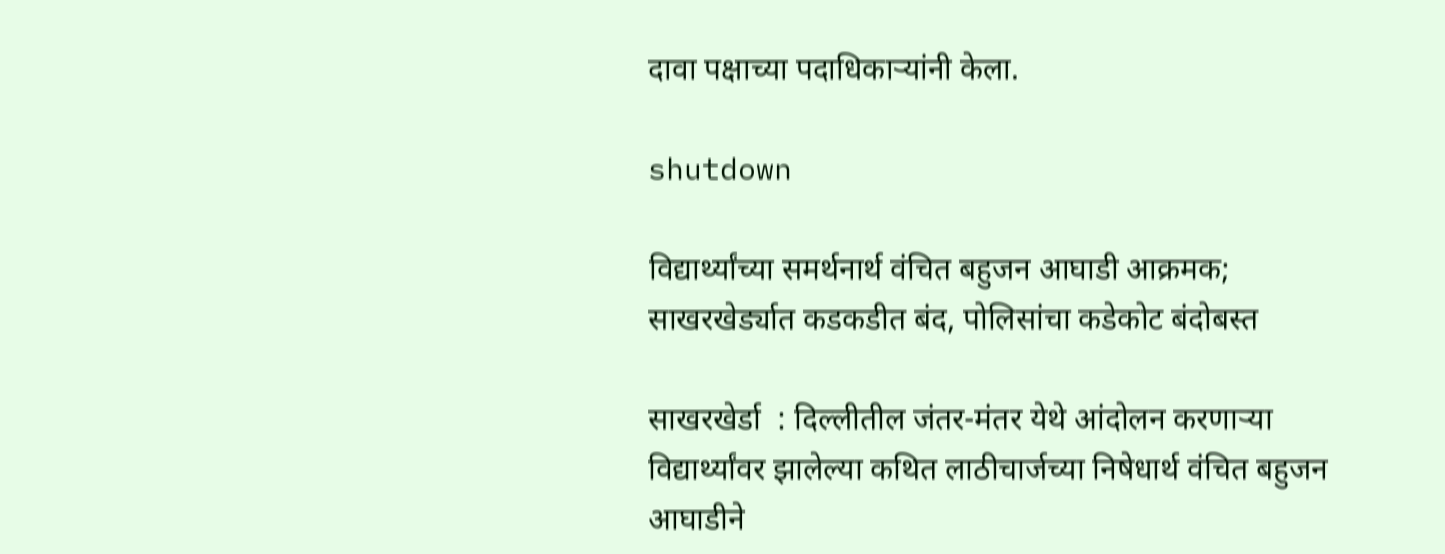दावा पक्षाच्या पदाधिकाऱ्यांनी केला.

shutdown

विद्यार्थ्यांच्या समर्थनार्थ वंचित बहुजन आघाडी आक्रमक; साखरखेर्ड्यात कडकडीत बंद, पोलिसांचा कडेकोट बंदोबस्त

साखरखेर्डा  : दिल्लीतील जंतर-मंतर येथे आंदोलन करणाऱ्या विद्यार्थ्यांवर झालेल्या कथित लाठीचार्जच्या निषेधार्थ वंचित बहुजन आघाडीने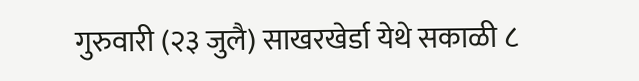गुरुवारी (२३ जुलै) साखरखेर्डा येथे सकाळी ८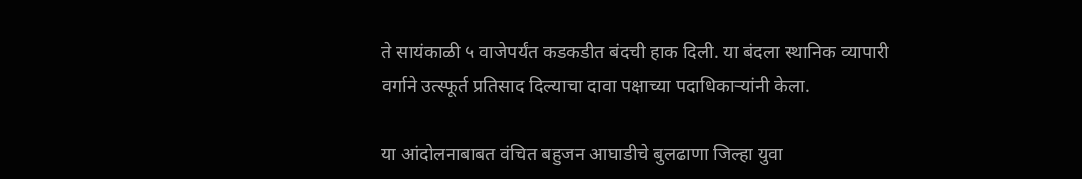ते सायंकाळी ५ वाजेपर्यंत कडकडीत बंदची हाक दिली. या बंदला स्थानिक व्यापारी वर्गाने उत्स्फूर्त प्रतिसाद दिल्याचा दावा पक्षाच्या पदाधिकाऱ्यांनी केला.

या आंदोलनाबाबत वंचित बहुजन आघाडीचे बुलढाणा जिल्हा युवा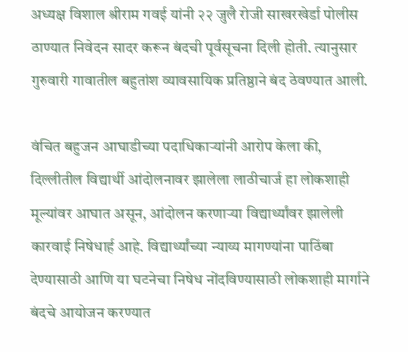अध्यक्ष विशाल श्रीराम गवई यांनी २२ जुलै रोजी साखरखेर्डा पोलीस ठाण्यात निवेदन सादर करून बंदची पूर्वसूचना दिली होती. त्यानुसार गुरुवारी गावातील बहुतांश व्यावसायिक प्रतिष्ठाने बंद ठेवण्यात आली.

वंचित बहुजन आघाडीच्या पदाधिकाऱ्यांनी आरोप केला की, दिल्लीतील विद्यार्थी आंदोलनावर झालेला लाठीचार्ज हा लोकशाही मूल्यांवर आघात असून, आंदोलन करणाऱ्या विद्यार्थ्यांवर झालेली कारवाई निषेधार्ह आहे. विद्यार्थ्यांच्या न्याय्य मागण्यांना पाठिंबा देण्यासाठी आणि या घटनेचा निषेध नोंदविण्यासाठी लोकशाही मार्गाने बंदचे आयोजन करण्यात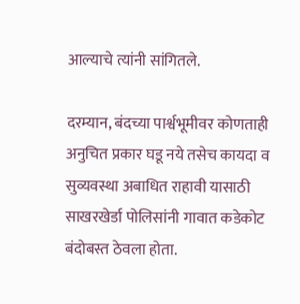आल्याचे त्यांनी सांगितले.

दरम्यान, बंदच्या पार्श्वभूमीवर कोणताही अनुचित प्रकार घडू नये तसेच कायदा व सुव्यवस्था अबाधित राहावी यासाठी साखरखेर्डा पोलिसांनी गावात कडेकोट बंदोबस्त ठेवला होता.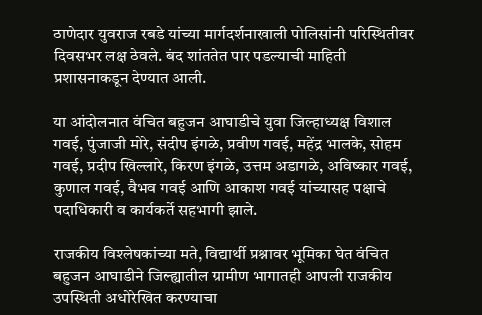ठाणेदार युवराज रबडे यांच्या मार्गदर्शनाखाली पोलिसांनी परिस्थितीवर दिवसभर लक्ष ठेवले. बंद शांततेत पार पडल्याची माहिती प्रशासनाकडून देण्यात आली.

या आंदोलनात वंचित बहुजन आघाडीचे युवा जिल्हाध्यक्ष विशाल गवई, पुंजाजी मोरे, संदीप इंगळे, प्रवीण गवई, महेंद्र भालके, सोहम गवई, प्रदीप खिल्लारे, किरण इंगळे, उत्तम अडागळे, अविष्कार गवई, कुणाल गवई, वैभव गवई आणि आकाश गवई यांच्यासह पक्षाचे पदाधिकारी व कार्यकर्ते सहभागी झाले.

राजकीय विश्लेषकांच्या मते, विद्यार्थी प्रश्नावर भूमिका घेत वंचित बहुजन आघाडीने जिल्ह्यातील ग्रामीण भागातही आपली राजकीय उपस्थिती अधोरेखित करण्याचा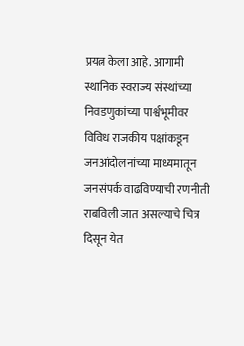प्रयत्न केला आहे. आगामी स्थानिक स्वराज्य संस्थांच्या निवडणुकांच्या पार्श्वभूमीवर विविध राजकीय पक्षांकडून जनआंदोलनांच्या माध्यमातून जनसंपर्क वाढविण्याची रणनीती राबविली जात असल्याचे चित्र दिसून येत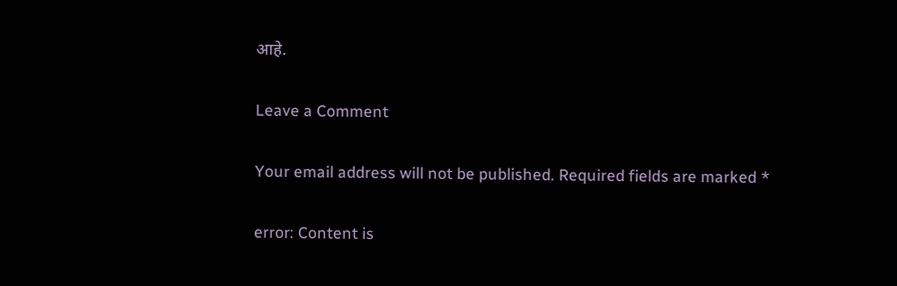आहे.

Leave a Comment

Your email address will not be published. Required fields are marked *

error: Content is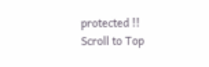protected !!
Scroll to Top